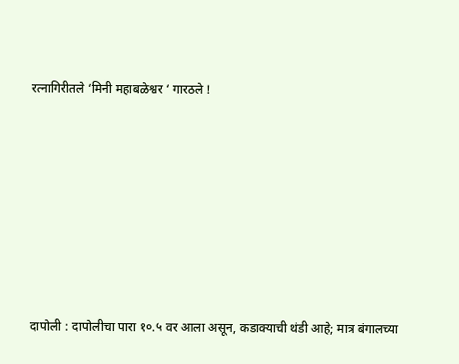रत्नागिरीतले ‘मिनी महाबळेश्वर ‘ गारठले !







दापोली : दापोलीचा पारा १०.५ वर आला असून, कडाक्याची थंडी आहे; मात्र बंगालच्या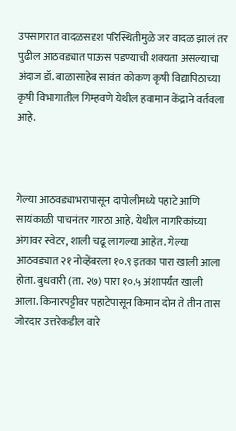उपसागरात वादळसदृश परिस्थितीमुळे जर वादळ झालं तर पुढील आठवड्यात पाऊस पडण्याची शक्यता असल्याचा अंदाज डॉ. बाळासाहेब सावंत कोकण कृषी विद्यापिठाच्या कृषी विभागातील गिम्हवणे येथील हवामान केंद्राने वर्तवला आहे.



गेल्या आठवड्याभरापासून दापोलीमध्ये पहाटे आणि सायंकाळी पाचनंतर गारठा आहे. येथील नागरिकांच्या अंगावर स्वेटर, शाली चढू लागल्या आहेत. गेल्या आठवड्यात २१ नोव्हेंबरला १०.९ इतका पारा खाली आला होता. बुधवारी (ता. २७) पारा १०.५ अंशापर्यंत खाली आला. किनारपट्टीवर पहाटेपासून किमान दोन ते तीन तास जोरदार उत्तरेकडील वारे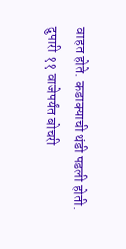वाहत होते. कडाक्याची थंडी पडली होती. दुपारी ११ वाजेपर्यंत बोचरी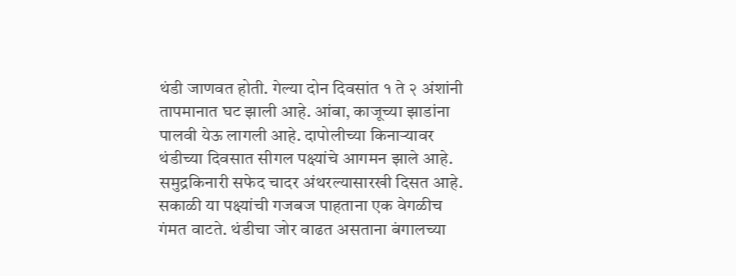थंडी जाणवत होती. गेल्या दोन दिवसांत १ ते २ अंशांनी तापमानात घट झाली आहे. आंबा, काजूच्या झाडांना पालवी येऊ लागली आहे. दापोलीच्या किनाऱ्यावर थंडीच्या दिवसात सीगल पक्ष्यांचे आगमन झाले आहे. समुद्रकिनारी सफेद चादर अंथरल्यासारखी दिसत आहे. सकाळी या पक्ष्यांची गजबज पाहताना एक वेगळीच गंमत वाटते. थंडीचा जोर वाढत असताना बंगालच्या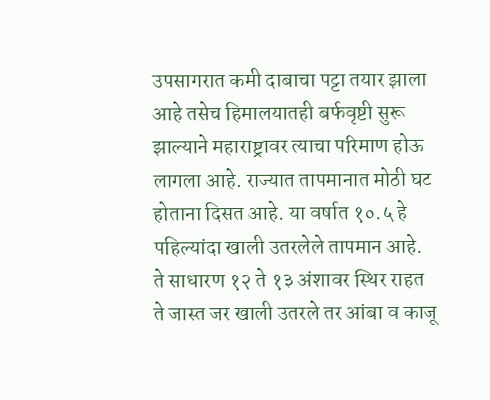उपसागरात कमी दाबाचा पट्टा तयार झाला आहे तसेच हिमालयातही बर्फवृष्टी सुरू झाल्याने महाराष्ट्रावर त्याचा परिमाण होऊ लागला आहे. राज्यात तापमानात मोठी घट होताना दिसत आहे. या वर्षात १०.५ हे पहिल्यांदा खाली उतरलेले तापमान आहे. ते साधारण १२ ते १३ अंशावर स्थिर राहत ते जास्त जर खाली उतरले तर आंबा व काजू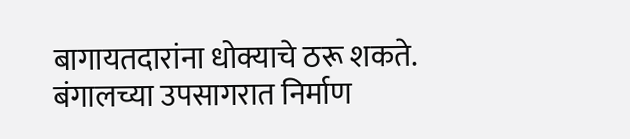बागायतदारांना धोक्याचे ठरू शकते. बंगालच्या उपसागरात निर्माण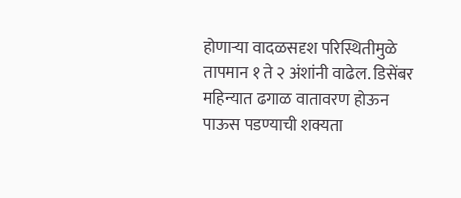होणाऱ्या वादळसदृश परिस्थितीमुळे तापमान १ ते २ अंशांनी वाढेल. डिसेंबर महिन्यात ढगाळ वातावरण होऊन पाऊस पडण्याची शक्यता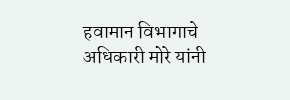हवामान विभागाचे अधिकारी मोरे यांनी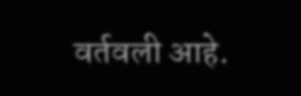वर्तवली आहे.